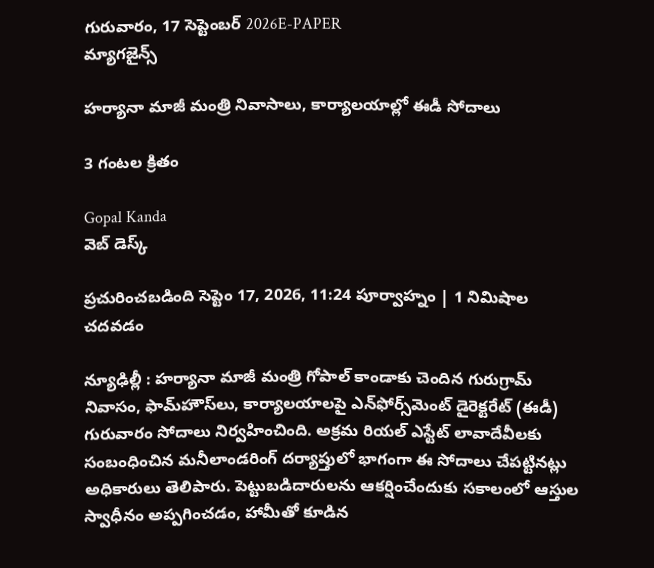గురువారం, 17 సెప్టెంబర్ 2026E-PAPER
మ్యాగజైన్స్

హర్యానా మాజీ మంత్రి నివాసాలు, కార్యాలయాల్లో ఈడీ సోదాలు

3 గంటల క్రితం

Gopal Kanda
వెబ్ డెస్క్

ప్రచురించబడింది సెప్టెం 17, 2026, 11:24 పూర్వాహ్నం | 1 నిమిషాల చదవడం

న్యూఢిల్లీ : హర్యానా మాజీ మంత్రి గోపాల్‌ కాండాకు చెందిన గురుగ్రామ్‌ నివాసం, ఫామ్‌హౌస్‌లు, కార్యాలయాలపై ఎన్‌ఫోర్స్‌మెంట్‌ డైరెక్టరేట్‌ (ఈడీ) గురువారం సోదాలు నిర్వహించింది. అక్రమ రియల్‌ ఎస్టేట్‌ లావాదేవీలకు సంబంధించిన మనీలాండరింగ్‌ దర్యాప్తులో భాగంగా ఈ సోదాలు చేపట్టినట్లు అధికారులు తెలిపారు. పెట్టుబడిదారులను ఆకర్షించేందుకు సకాలంలో ఆస్తుల స్వాధీనం అప్పగించడం, హామీతో కూడిన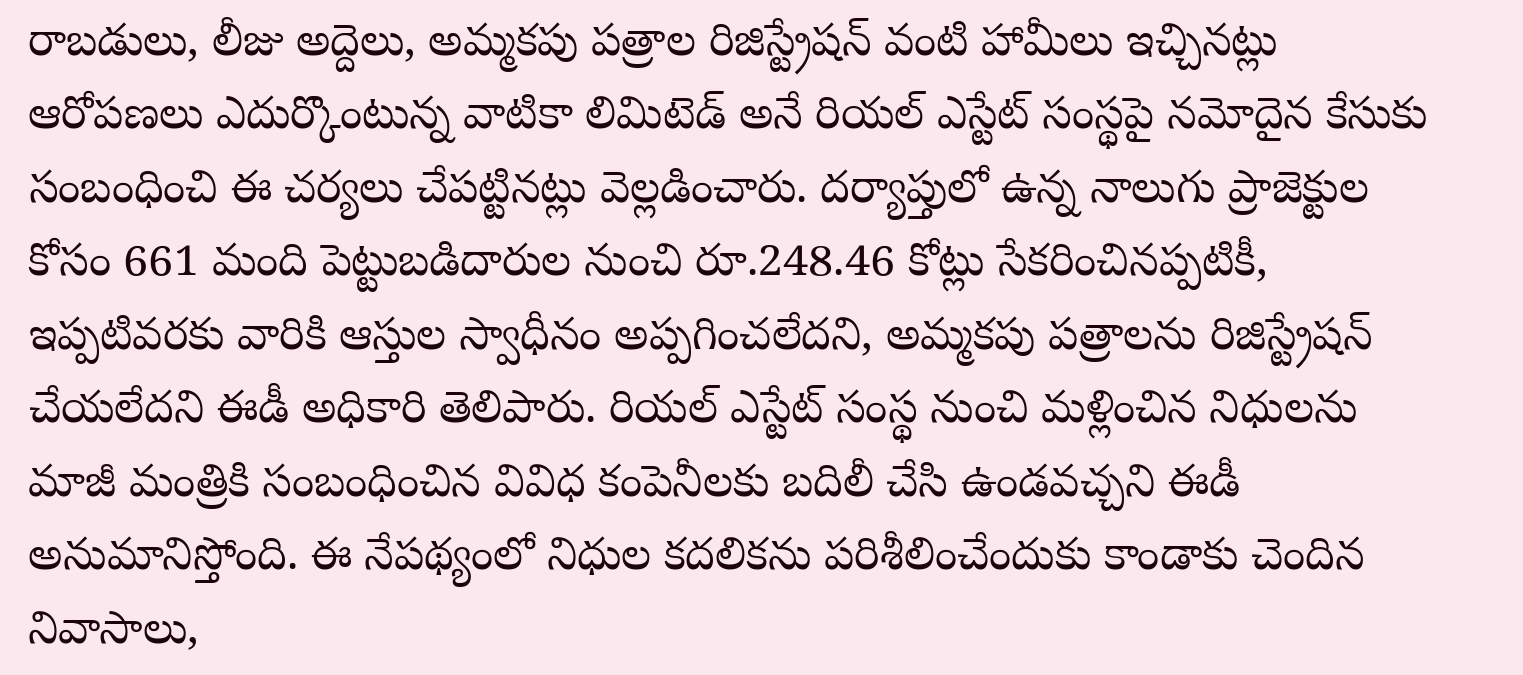రాబడులు, లీజు అద్దెలు, అమ్మకపు పత్రాల రిజిస్ట్రేషన్‌ వంటి హామీలు ఇచ్చినట్లు ఆరోపణలు ఎదుర్కొంటున్న వాటికా లిమిటెడ్‌ అనే రియల్‌ ఎస్టేట్‌ సంస్థపై నమోదైన కేసుకు సంబంధించి ఈ చర్యలు చేపట్టినట్లు వెల్లడించారు. దర్యాప్తులో ఉన్న నాలుగు ప్రాజెక్టుల కోసం 661 మంది పెట్టుబడిదారుల నుంచి రూ.248.46 కోట్లు సేకరించినప్పటికీ, ఇప్పటివరకు వారికి ఆస్తుల స్వాధీనం అప్పగించలేదని, అమ్మకపు పత్రాలను రిజిస్ట్రేషన్‌ చేయలేదని ఈడీ అధికారి తెలిపారు. రియల్‌ ఎస్టేట్‌ సంస్థ నుంచి మళ్లించిన నిధులను మాజీ మంత్రికి సంబంధించిన వివిధ కంపెనీలకు బదిలీ చేసి ఉండవచ్చని ఈడీ అనుమానిస్తోంది. ఈ నేపథ్యంలో నిధుల కదలికను పరిశీలించేందుకు కాండాకు చెందిన నివాసాలు,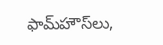ఫామ్‌హౌస్‌లు,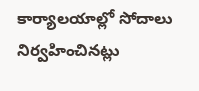కార్యాలయాల్లో సోదాలు నిర్వహించినట్లు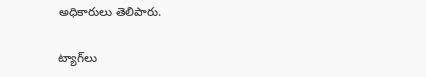అధికారులు తెలిపారు.

ట్యాగ్‌లు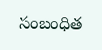సంబంధిత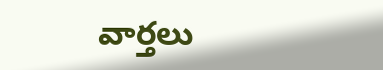వార్తలు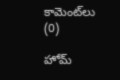కామెంట్‌లు (0)

హోమ్